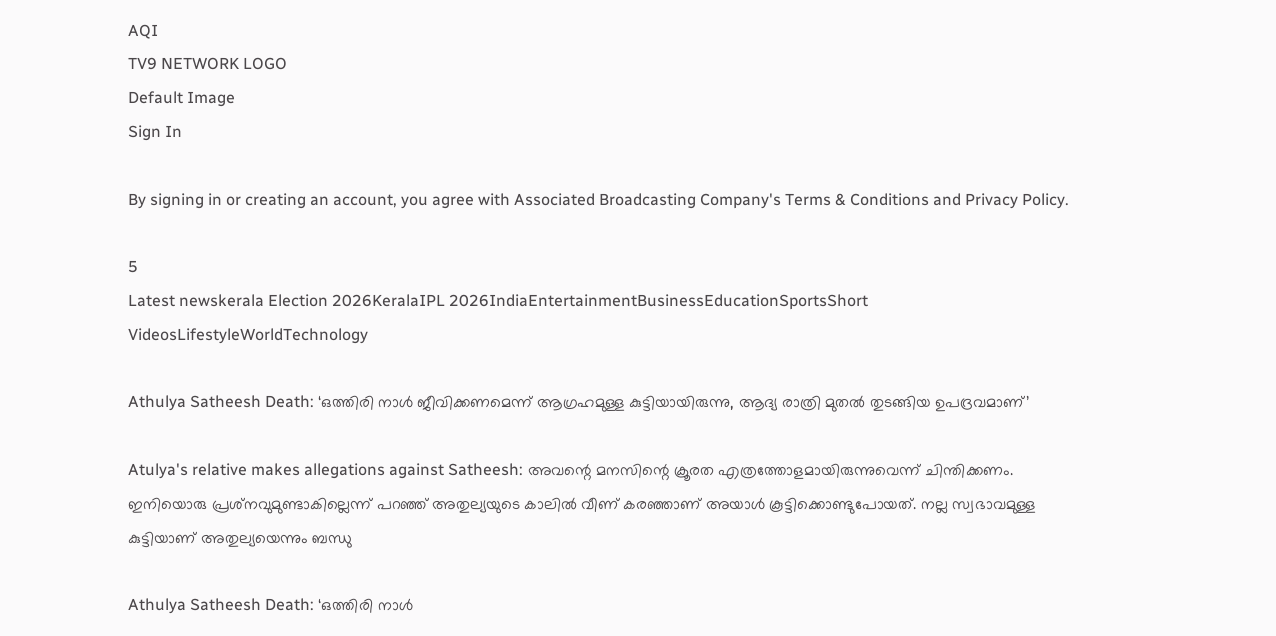AQI
TV9 NETWORK LOGO
Default Image
Sign In

By signing in or creating an account, you agree with Associated Broadcasting Company's Terms & Conditions and Privacy Policy.

5
Latest newskerala Election 2026KeralaIPL 2026IndiaEntertainmentBusinessEducationSportsShort VideosLifestyleWorldTechnology

Athulya Satheesh Death: ‘ഒത്തിരി നാള്‍ ജീവിക്കണമെന്ന് ആഗ്രഹമുള്ള കുട്ടിയായിരുന്നു, ആദ്യ രാത്രി മുതല്‍ തുടങ്ങിയ ഉപദ്രവമാണ്‌’

Atulya's relative makes allegations against Satheesh: അവന്റെ മനസിന്റെ ക്രൂരത എത്രത്തോളമായിരുന്നുവെന്ന് ചിന്തിക്കണം. ഇനിയൊരു പ്രശ്‌നവുമുണ്ടാകില്ലെന്ന് പറഞ്ഞ് അതുല്യയുടെ കാലില്‍ വീണ് കരഞ്ഞാണ് അയാള്‍ കൂട്ടിക്കൊണ്ടുപോയത്. നല്ല സ്വഭാവമുള്ള കുട്ടിയാണ് അതുല്യയെന്നും ബന്ധു

Athulya Satheesh Death: ‘ഒത്തിരി നാള്‍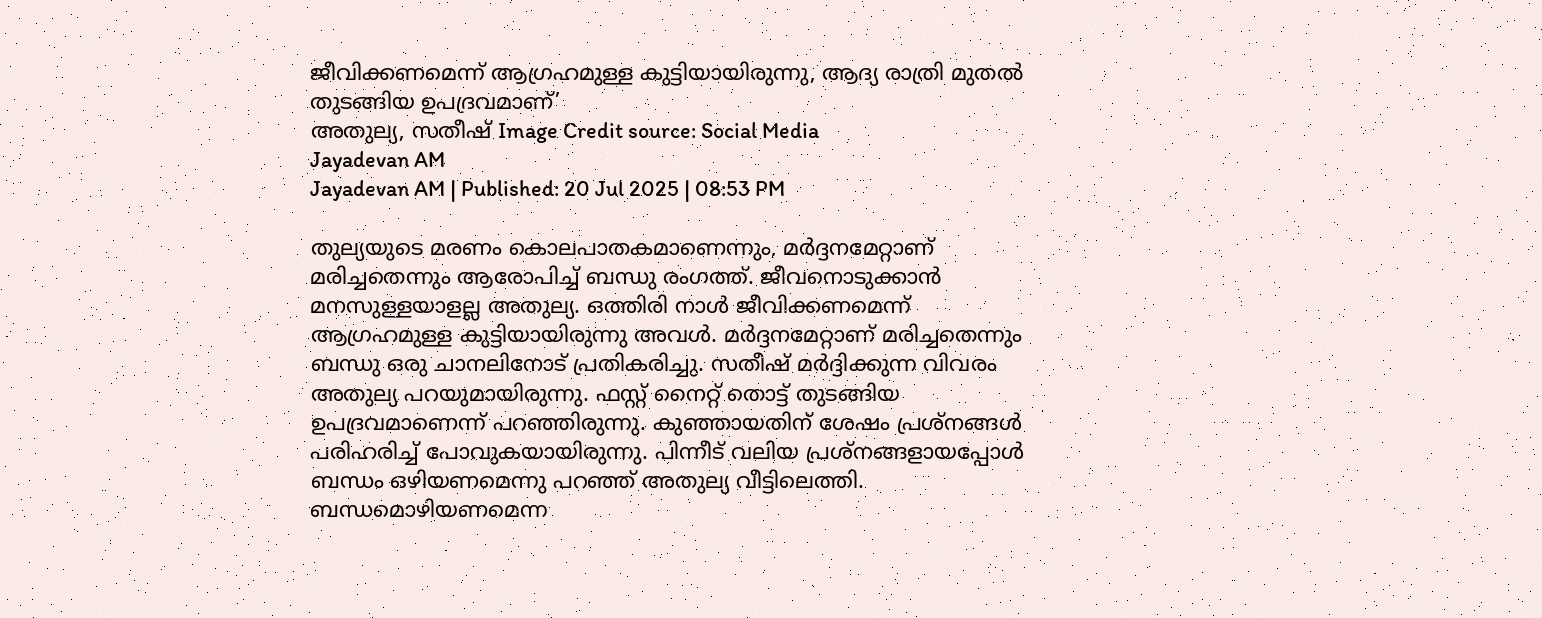ജീവിക്കണമെന്ന് ആഗ്രഹമുള്ള കുട്ടിയായിരുന്നു, ആദ്യ രാത്രി മുതല്‍ തുടങ്ങിയ ഉപദ്രവമാണ്‌’
അതുല്യ, സതീഷ്‌ Image Credit source: Social Media
Jayadevan AM
Jayadevan AM | Published: 20 Jul 2025 | 08:53 PM

തുല്യയുടെ മരണം കൊലപാതകമാണെന്നും, മര്‍ദ്ദനമേറ്റാണ് മരിച്ചതെന്നും ആരോപിച്ച് ബന്ധു രംഗത്ത്. ജീവനൊടുക്കാന്‍ മനസുള്ളയാളല്ല അതുല്യ. ഒത്തിരി നാള്‍ ജീവിക്കണമെന്ന് ആഗ്രഹമുള്ള കുട്ടിയായിരുന്നു അവള്‍. മര്‍ദ്ദനമേറ്റാണ് മരിച്ചതെന്നും ബന്ധു ഒരു ചാനലിനോട് പ്രതികരിച്ചു. സതീഷ് മര്‍ദ്ദിക്കുന്ന വിവരം അതുല്യ പറയുമായിരുന്നു. ഫസ്റ്റ് നൈറ്റ് തൊട്ട് തുടങ്ങിയ ഉപദ്രവമാണെന്ന് പറഞ്ഞിരുന്നു. കുഞ്ഞായതിന് ശേഷം പ്രശ്‌നങ്ങള്‍ പരിഹരിച്ച് പോവുകയായിരുന്നു. പിന്നീട് വലിയ പ്രശ്‌നങ്ങളായപ്പോള്‍ ബന്ധം ഒഴിയണമെന്നു പറഞ്ഞ് അതുല്യ വീട്ടിലെത്തി. ബന്ധമൊഴിയണമെന്ന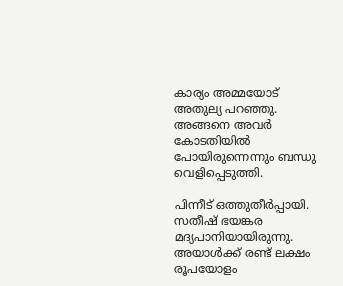കാര്യം അമ്മയോട് അതുല്യ പറഞ്ഞു. അങ്ങനെ അവര്‍ കോടതിയില്‍ പോയിരുന്നെന്നും ബന്ധു വെളിപ്പെടുത്തി.

പിന്നീട് ഒത്തുതീര്‍പ്പായി. സതീഷ് ഭയങ്കര മദ്യപാനിയായിരുന്നു. അയാള്‍ക്ക്‌ രണ്ട് ലക്ഷം രൂപയോളം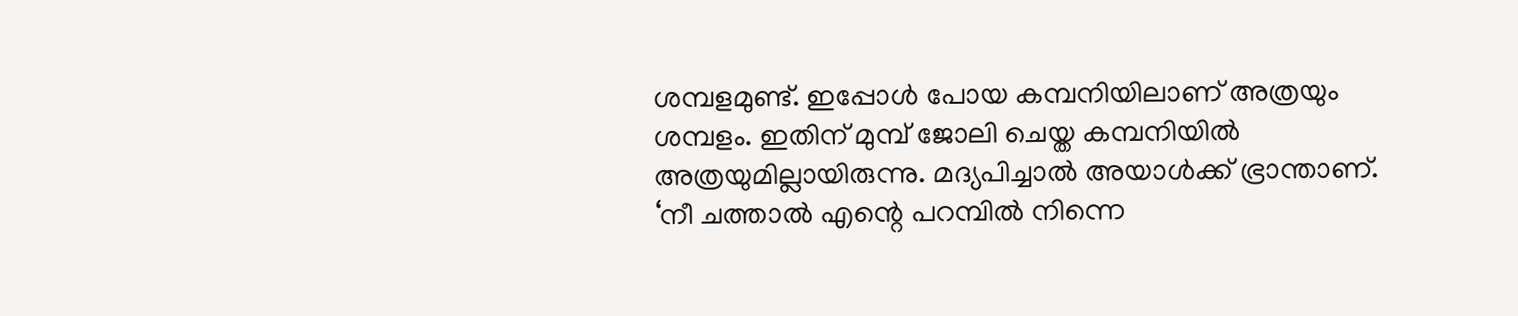ശമ്പളമുണ്ട്. ഇപ്പോള്‍ പോയ കമ്പനിയിലാണ് അത്രയും ശമ്പളം. ഇതിന് മുമ്പ് ജോലി ചെയ്ത കമ്പനിയില്‍ അത്രയുമില്ലായിരുന്നു. മദ്യപിച്ചാല്‍ അയാള്‍ക്ക്‌ ഭ്രാന്താണ്. ‘നീ ചത്താല്‍ എന്റെ പറമ്പില്‍ നിന്നെ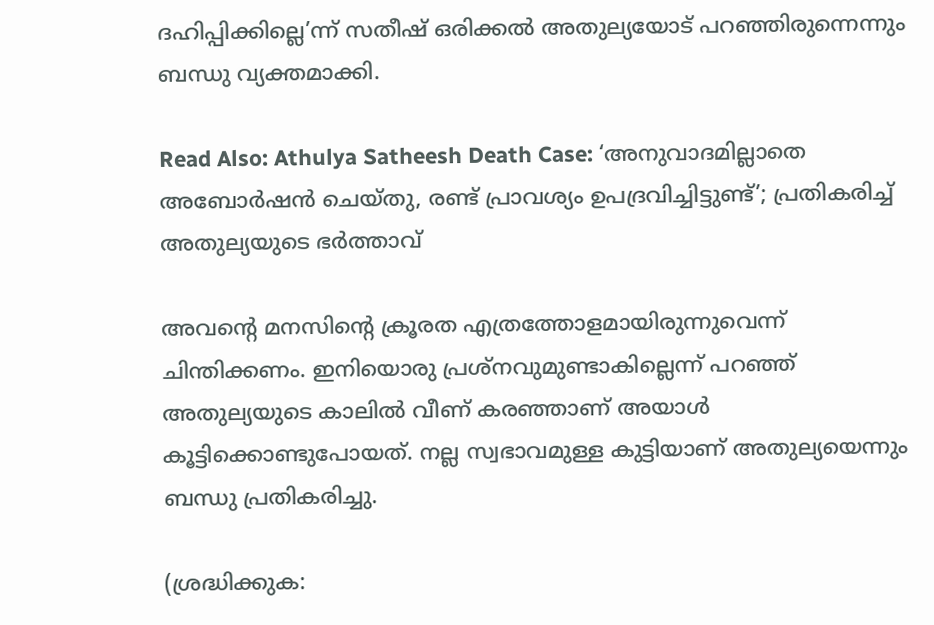ദഹിപ്പിക്കില്ലെ’ന്ന് സതീഷ് ഒരിക്കല്‍ അതുല്യയോട് പറഞ്ഞിരുന്നെന്നും ബന്ധു വ്യക്തമാക്കി.

Read Also: Athulya Satheesh Death Case: ‘അനുവാദമില്ലാതെ അബോര്‍ഷന്‍ ചെയ്തു, രണ്ട് പ്രാവശ്യം ഉപദ്രവിച്ചിട്ടുണ്ട്’; പ്രതികരിച്ച് അതുല്യയുടെ ഭര്‍ത്താവ്‌

അവന്റെ മനസിന്റെ ക്രൂരത എത്രത്തോളമായിരുന്നുവെന്ന് ചിന്തിക്കണം. ഇനിയൊരു പ്രശ്‌നവുമുണ്ടാകില്ലെന്ന് പറഞ്ഞ് അതുല്യയുടെ കാലില്‍ വീണ് കരഞ്ഞാണ് അയാള്‍ കൂട്ടിക്കൊണ്ടുപോയത്. നല്ല സ്വഭാവമുള്ള കുട്ടിയാണ് അതുല്യയെന്നും ബന്ധു പ്രതികരിച്ചു.

(ശ്രദ്ധിക്കുക: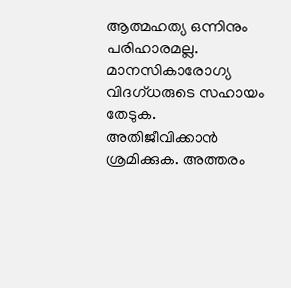ആത്മഹത്യ ഒന്നിനും പരിഹാരമല്ല. മാനസികാരോഗ്യ വിദഗ്ധരുടെ സഹായം തേടുക. അതിജീവിക്കാന്‍ ശ്രമിക്കുക. അത്തരം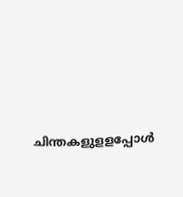ചിന്തകളുളളപ്പോള്‍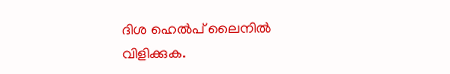ദിശ ഹെല്‍പ് ലൈനില്‍ വിളിക്കുക.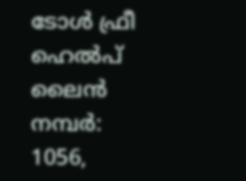ടോള്‍ ഫ്രീ ഹെല്‍പ് ലൈന്‍ നമ്പര്‍: 1056,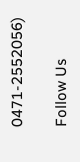0471-2552056)

Follow Us